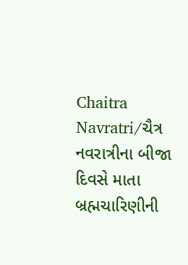Chaitra Navratri/ચૈત્ર નવરાત્રીના બીજા દિવસે માતા બ્રહ્મચારિણીની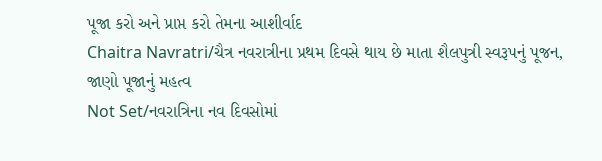પૂજા કરો અને પ્રાપ્ત કરો તેમના આશીર્વાદ
Chaitra Navratri/ચૈત્ર નવરાત્રીના પ્રથમ દિવસે થાય છે માતા શૈલપુત્રી સ્વરૂપનું પૂજન, જાણો પૂજાનું મહત્વ
Not Set/નવરાત્રિના નવ દિવસોમાં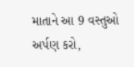માતાને આ 9 વસ્તુઓ અર્પણ કરો,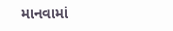માનવામાં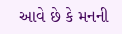આવે છે કે મનની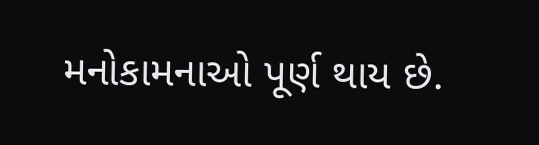મનોકામનાઓ પૂર્ણ થાય છે.